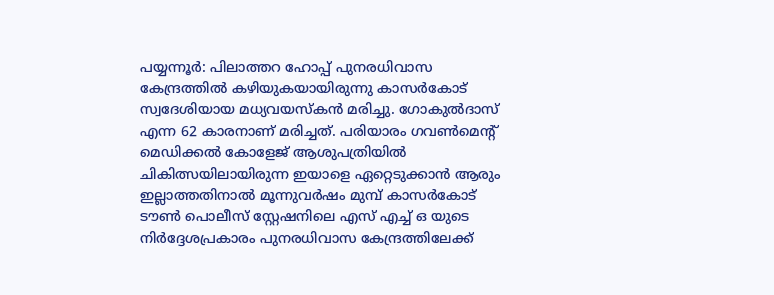പയ്യന്നൂർ: പിലാത്തറ ഹോപ്പ് പുനരധിവാസ കേന്ദ്രത്തിൽ കഴിയുകയായിരുന്നു കാസർകോട് സ്വദേശിയായ മധ്യവയസ്കൻ മരിച്ചു. ഗോകുൽദാസ് എന്ന 62 കാരനാണ് മരിച്ചത്. പരിയാരം ഗവൺമെന്റ് മെഡിക്കൽ കോളേജ് ആശുപത്രിയിൽ ചികിത്സയിലായിരുന്ന ഇയാളെ ഏറ്റെടുക്കാൻ ആരും ഇല്ലാത്തതിനാൽ മൂന്നുവർഷം മുമ്പ് കാസർകോട് ടൗൺ പൊലീസ് സ്റ്റേഷനിലെ എസ് എച്ച് ഒ യുടെ നിർദ്ദേശപ്രകാരം പുനരധിവാസ കേന്ദ്രത്തിലേക്ക്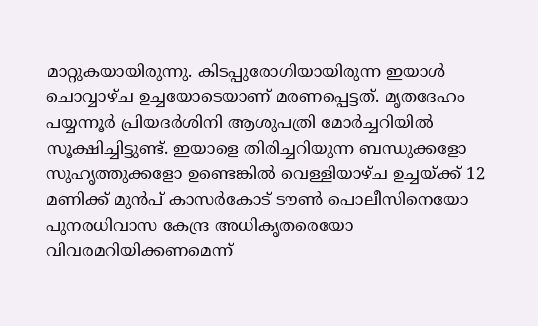മാറ്റുകയായിരുന്നു. കിടപ്പുരോഗിയായിരുന്ന ഇയാൾ ചൊവ്വാഴ്ച ഉച്ചയോടെയാണ് മരണപ്പെട്ടത്. മൃതദേഹം പയ്യന്നൂർ പ്രിയദർശിനി ആശുപത്രി മോർച്ചറിയിൽ സൂക്ഷിച്ചിട്ടുണ്ട്. ഇയാളെ തിരിച്ചറിയുന്ന ബന്ധുക്കളോ സുഹൃത്തുക്കളോ ഉണ്ടെങ്കിൽ വെള്ളിയാഴ്ച ഉച്ചയ്ക്ക് 12 മണിക്ക് മുൻപ് കാസർകോട് ടൗൺ പൊലീസിനെയോ പുനരധിവാസ കേന്ദ്ര അധികൃതരെയോ വിവരമറിയിക്കണമെന്ന്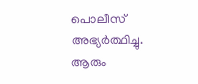പൊലീസ് അഭ്യർത്ഥിച്ചു.
ആരും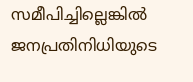സമീപിച്ചില്ലെങ്കിൽ ജനപ്രതിനിധിയുടെ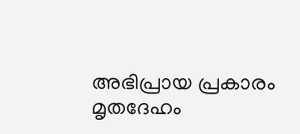അഭിപ്രായ പ്രകാരം മൃതദേഹം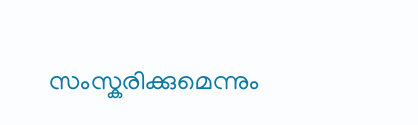സംസ്കരിക്കുമെന്നും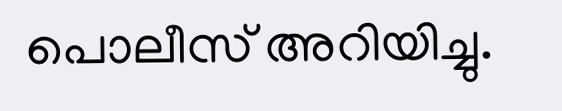പൊലീസ് അറിയിച്ചു.